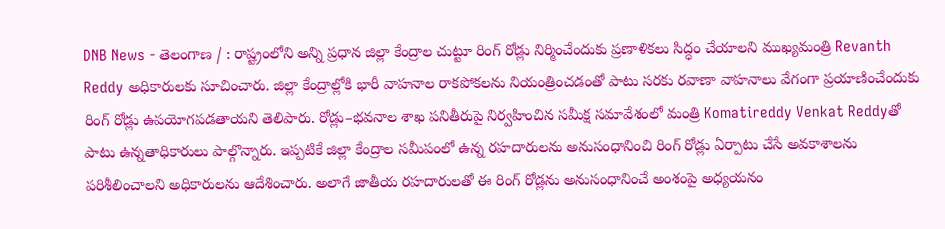DNB News - తెలంగాణ / : రాష్ట్రంలోని అన్ని ప్రధాన జిల్లా కేంద్రాల చుట్టూ రింగ్ రోడ్లు నిర్మించేందుకు ప్రణాళికలు సిద్ధం చేయాలని ముఖ్యమంత్రి Revanth Reddy అధికారులకు సూచించారు. జిల్లా కేంద్రాల్లోకి భారీ వాహనాల రాకపోకలను నియంత్రించడంతో పాటు సరకు రవాణా వాహనాలు వేగంగా ప్రయాణించేందుకు రింగ్ రోడ్లు ఉపయోగపడతాయని తెలిపారు. రోడ్లు–భవనాల శాఖ పనితీరుపై నిర్వహించిన సమీక్ష సమావేశంలో మంత్రి Komatireddy Venkat Reddyతో పాటు ఉన్నతాధికారులు పాల్గొన్నారు. ఇప్పటికే జిల్లా కేంద్రాల సమీపంలో ఉన్న రహదారులను అనుసంధానించి రింగ్ రోడ్లు ఏర్పాటు చేసే అవకాశాలను పరిశీలించాలని అధికారులను ఆదేశించారు. అలాగే జాతీయ రహదారులతో ఈ రింగ్ రోడ్లను అనుసంధానించే అంశంపై అధ్యయనం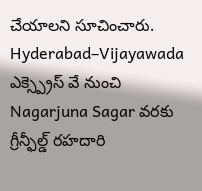చేయాలని సూచించారు. Hyderabad–Vijayawada ఎక్స్ప్రెస్ వే నుంచి Nagarjuna Sagar వరకు గ్రీన్ఫీల్డ్ రహదారి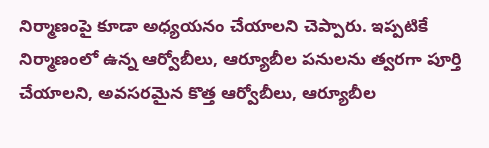నిర్మాణంపై కూడా అధ్యయనం చేయాలని చెప్పారు. ఇప్పటికే నిర్మాణంలో ఉన్న ఆర్వోబీలు, ఆర్యూబీల పనులను త్వరగా పూర్తి చేయాలని, అవసరమైన కొత్త ఆర్వోబీలు, ఆర్యూబీల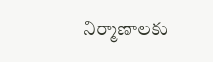నిర్మాణాలకు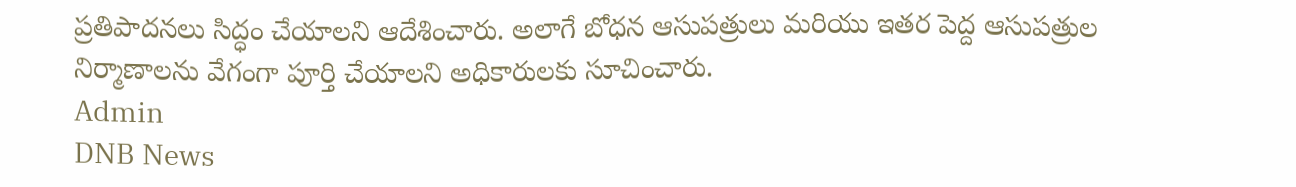ప్రతిపాదనలు సిద్ధం చేయాలని ఆదేశించారు. అలాగే బోధన ఆసుపత్రులు మరియు ఇతర పెద్ద ఆసుపత్రుల నిర్మాణాలను వేగంగా పూర్తి చేయాలని అధికారులకు సూచించారు.
Admin
DNB News